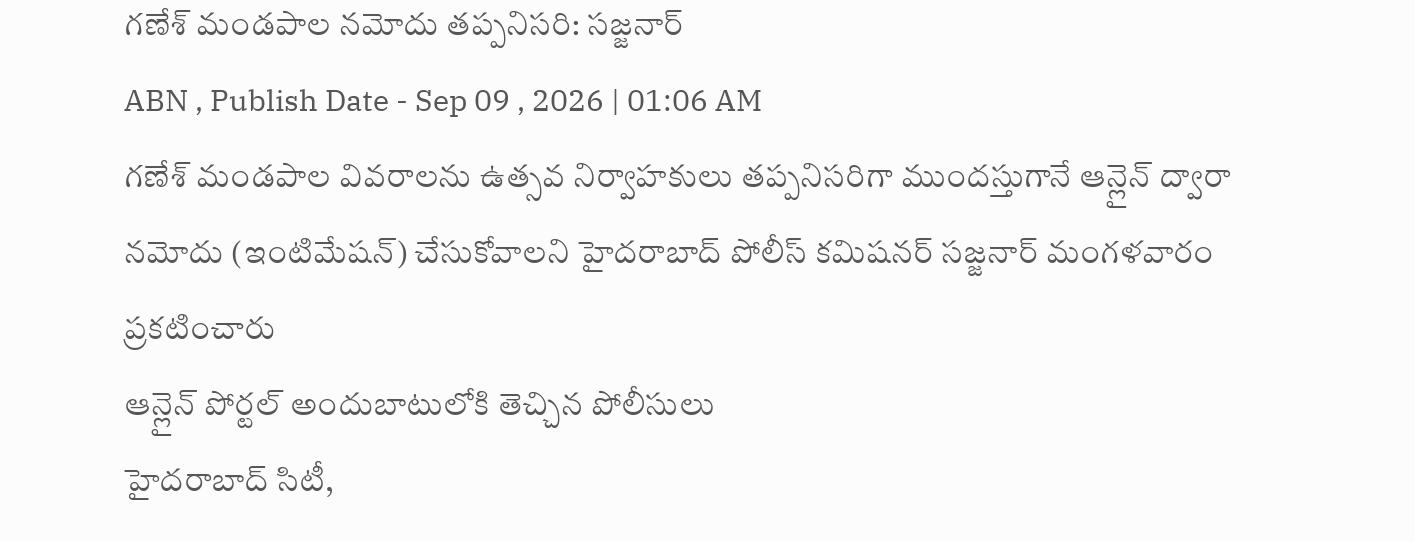గణేశ్ మండపాల నమోదు తప్పనిసరి: సజ్జనార్
ABN , Publish Date - Sep 09 , 2026 | 01:06 AM
గణేశ్ మండపాల వివరాలను ఉత్సవ నిర్వాహకులు తప్పనిసరిగా ముందస్తుగానే ఆన్లైన్ ద్వారా నమోదు (ఇంటిమేషన్) చేసుకోవాలని హైదరాబాద్ పోలీస్ కమిషనర్ సజ్జనార్ మంగళవారం ప్రకటించారు
ఆన్లైన్ పోర్టల్ అందుబాటులోకి తెచ్చిన పోలీసులు
హైదరాబాద్ సిటీ,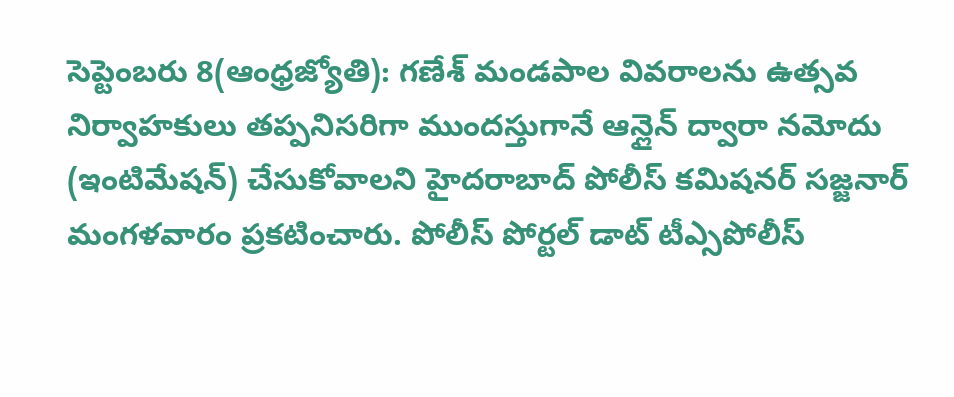సెప్టెంబరు 8(ఆంధ్రజ్యోతి): గణేశ్ మండపాల వివరాలను ఉత్సవ నిర్వాహకులు తప్పనిసరిగా ముందస్తుగానే ఆన్లైన్ ద్వారా నమోదు (ఇంటిమేషన్) చేసుకోవాలని హైదరాబాద్ పోలీస్ కమిషనర్ సజ్జనార్ మంగళవారం ప్రకటించారు. పోలీస్ పోర్టల్ డాట్ టీఎ్సపోలీస్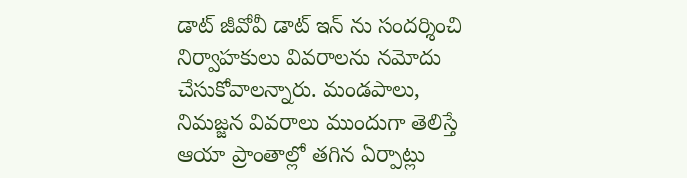డాట్ జీవోవీ డాట్ ఇన్ ను సందర్శించి నిర్వాహకులు వివరాలను నమోదు చేసుకోవాలన్నారు. మండపాలు, నిమజ్జన వివరాలు ముందుగా తెలిస్తే ఆయా ప్రాంతాల్లో తగిన ఏర్పాట్లు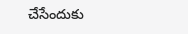చేసేందుకు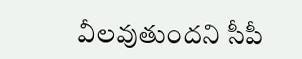వీలవుతుందని సీపీ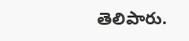తెలిపారు.